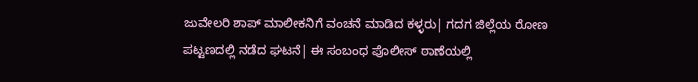ಜುವೇಲರಿ ಶಾಪ್ ಮಾಲೀಕನಿಗೆ ವಂಚನೆ ಮಾಡಿದ ಕಳ್ಳರು| ಗದಗ ಜಿಲ್ಲೆಯ ರೋಣ ಪಟ್ಟಣದಲ್ಲಿ ನಡೆದ ಘಟನೆ| ಈ ಸಂಬಂಧ ಪೊಲೀಸ್‌ ಠಾಣೆಯಲ್ಲಿ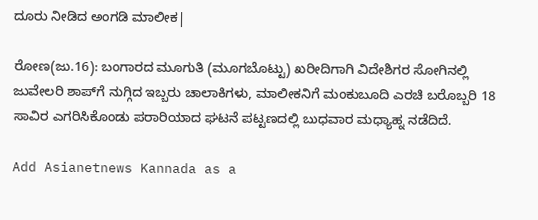ದೂರು ನೀಡಿದ ಅಂಗಡಿ ಮಾಲೀಕ|

ರೋಣ(ಜು.16): ಬಂಗಾರದ ಮೂಗುತಿ (ಮೂಗಬೊಟ್ಟು) ಖರೀದಿಗಾಗಿ ವಿದೇಶಿಗರ ಸೋಗಿನಲ್ಲಿ ಜುವೇಲರಿ ಶಾಪ್‌ಗೆ ನುಗ್ಗಿದ ಇಬ್ಬರು ಚಾಲಾಕಿಗಳು, ಮಾಲೀಕನಿಗೆ ಮಂಕುಬೂದಿ ಎರಚಿ ಬರೊಬ್ಬರಿ 18 ಸಾವಿರ ಎಗರಿಸಿಕೊಂಡು ಪರಾರಿಯಾದ ಘಟನೆ ಪಟ್ಟಣದಲ್ಲಿ ಬುಧವಾರ ಮಧ್ಯಾಹ್ನ ನಡೆದಿದೆ.

Add Asianetnews Kannada as a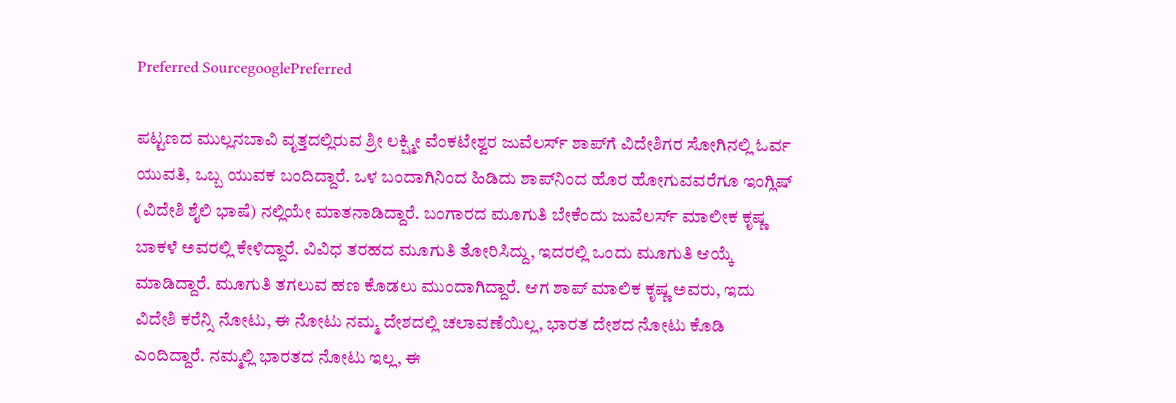Preferred SourcegooglePreferred

ಪಟ್ಟಣದ ಮುಲ್ಲನಬಾವಿ ವೃತ್ತದಲ್ಲಿರುವ ಶ್ರೀ ಲಕ್ಷ್ಮೀ ವೆಂಕಟೇಶ್ವರ ಜುವೆಲರ್ಸ್‌ ಶಾಪ್‌ಗೆ ವಿದೇಶಿಗರ ಸೋಗಿನಲ್ಲಿ ಓರ್ವ ಯುವತಿ, ಒಬ್ಬ ಯುವಕ ಬಂದಿದ್ದಾರೆ. ಒಳ ಬಂದಾಗಿನಿಂದ ಹಿಡಿದು ಶಾಪ್‌ನಿಂದ ಹೊರ ಹೋಗುವವರೆಗೂ ಇಂಗ್ಲಿಷ್‌ (ವಿದೇಶಿ ಶೈಲಿ ಭಾಷೆ) ನಲ್ಲಿಯೇ ಮಾತನಾಡಿದ್ದಾರೆ. ಬಂಗಾರದ ಮೂಗುತಿ ಬೇಕೆಂದು ಜುವೆಲರ್ಸ್‌ ಮಾಲೀಕ ಕೃಷ್ಣ ಬಾಕಳೆ ಅವರಲ್ಲಿ ಕೇಳಿದ್ದಾರೆ. ವಿವಿಧ ತರಹದ ಮೂಗುತಿ ತೋರಿಸಿದ್ದು, ಇದರಲ್ಲಿ ಒಂದು ಮೂಗುತಿ ಆಯ್ಕೆ ಮಾಡಿದ್ದಾರೆ. ಮೂಗುತಿ ತಗಲುವ ಹಣ ಕೊಡಲು ಮುಂದಾಗಿದ್ದಾರೆ. ಆಗ ಶಾಪ್‌ ಮಾಲಿಕ ಕೃಷ್ಣ ಅವರು, ಇದು ವಿದೇಶಿ ಕರೆನ್ಸಿ ನೋಟು, ಈ ನೋಟು ನಮ್ಮ ದೇಶದಲ್ಲಿ ಚಲಾವಣೆಯಿಲ್ಲ, ಭಾರತ ದೇಶದ ನೋಟು ಕೊಡಿ ಎಂದಿದ್ದಾರೆ. ನಮ್ಮಲ್ಲಿ ಭಾರತದ ನೋಟು ಇಲ್ಲ, ಈ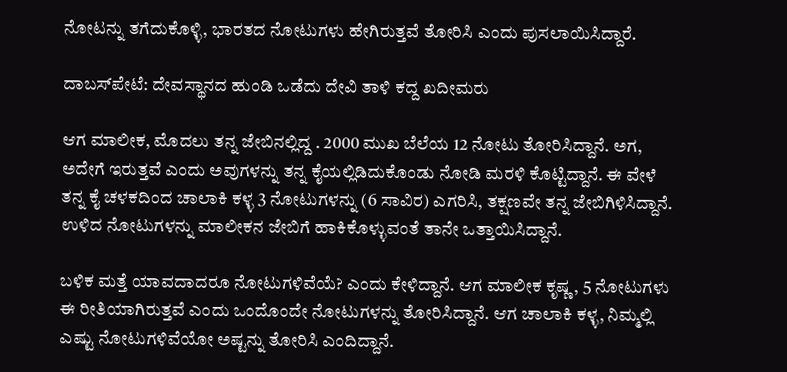ನೋಟನ್ನು ತಗೆದುಕೊಳ್ಳಿ, ಭಾರತದ ನೋಟುಗಳು ಹೇಗಿರುತ್ತವೆ ತೋರಿಸಿ ಎಂದು ಪುಸಲಾಯಿಸಿದ್ದಾರೆ.

ದಾಬಸ್‌ಪೇಟೆ: ದೇವಸ್ಥಾನದ ಹುಂಡಿ ಒಡೆದು ದೇವಿ ತಾಳಿ ಕದ್ದ ಖದೀಮರು

ಆಗ ಮಾಲೀಕ, ಮೊದಲು ತನ್ನ ಜೇಬಿನಲ್ಲಿದ್ದ . 2000 ಮುಖ ಬೆಲೆಯ 12 ನೋಟು ತೋರಿಸಿದ್ದಾನೆ. ಅಗ, ಅದೇಗೆ ಇರುತ್ತವೆ ಎಂದು ಅವುಗಳನ್ನು ತನ್ನ ಕೈಯಲ್ಲಿಡಿದುಕೊಂಡು ನೋಡಿ ಮರಳಿ ಕೊಟ್ಟಿದ್ದಾನೆ. ಈ ವೇಳೆ ತನ್ನ ಕೈ ಚಳಕದಿಂದ ಚಾಲಾಕಿ ಕಳ್ಳ 3 ನೋಟುಗಳನ್ನು (6 ಸಾವಿರ) ಎಗರಿಸಿ, ತಕ್ಷಣವೇ ತನ್ನ ಜೇಬಿಗಿಳಿಸಿದ್ದಾನೆ. ಉಳಿದ ನೋಟುಗಳನ್ನು ಮಾಲೀಕನ ಜೇಬಿಗೆ ಹಾಕಿಕೊಳ್ಳುವಂತೆ ತಾನೇ ಒತ್ತಾಯಿಸಿದ್ದಾನೆ.

ಬಳಿಕ ಮತ್ತೆ ಯಾವದಾದರೂ ನೋಟುಗಳಿವೆಯೆ? ಎಂದು ಕೇಳಿದ್ದಾನೆ. ಆಗ ಮಾಲೀಕ ಕೃಷ್ಣ, 5 ನೋಟುಗಳು ಈ ರೀತಿಯಾಗಿರುತ್ತವೆ ಎಂದು ಒಂದೊಂದೇ ನೋಟುಗಳನ್ನು ತೋರಿಸಿದ್ದಾನೆ. ಆಗ ಚಾಲಾಕಿ ಕಳ್ಳ, ನಿಮ್ಮಲ್ಲಿ ಎಷ್ಟು ನೋಟುಗಳಿವೆಯೋ ಅಷ್ಟನ್ನು ತೋರಿಸಿ ಎಂದಿದ್ದಾನೆ.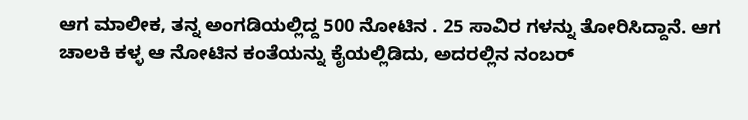ಆಗ ಮಾಲೀಕ, ತನ್ನ ಅಂಗಡಿಯಲ್ಲಿದ್ದ 500 ನೋಟಿನ . 25 ಸಾವಿರ ಗಳನ್ನು ತೋರಿಸಿದ್ದಾನೆ. ಆಗ ಚಾಲಕಿ ಕಳ್ಳ ಆ ನೋಟಿನ ಕಂತೆಯನ್ನು ಕೈಯಲ್ಲಿಡಿದು, ಅದರಲ್ಲಿನ ನಂಬರ್‌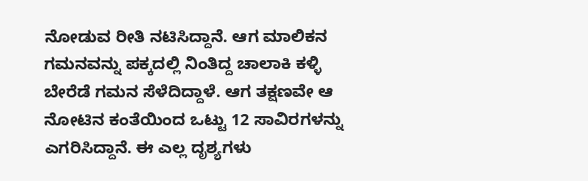ನೋಡುವ ರೀತಿ ನಟಿಸಿದ್ದಾನೆ. ಆಗ ಮಾಲಿಕನ ಗಮನವನ್ನು ಪಕ್ಕದಲ್ಲಿ ನಿಂತಿದ್ದ ಚಾಲಾಕಿ ಕಳ್ಳಿ ಬೇರೆಡೆ ಗಮನ ಸೆಳೆದಿದ್ದಾಳೆ. ಆಗ ತಕ್ಷಣವೇ ಆ ನೋಟಿನ ಕಂತೆಯಿಂದ ಒಟ್ಟು 12 ಸಾವಿರಗಳನ್ನು ಎಗರಿಸಿದ್ದಾನೆ. ಈ ಎಲ್ಲ ದೃಶ್ಯಗಳು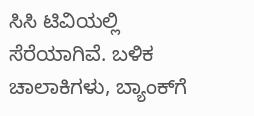ಸಿಸಿ ಟಿವಿಯಲ್ಲಿ ಸೆರೆಯಾಗಿವೆ. ಬಳಿಕ ಚಾಲಾಕಿಗಳು, ಬ್ಯಾಂಕ್‌ಗೆ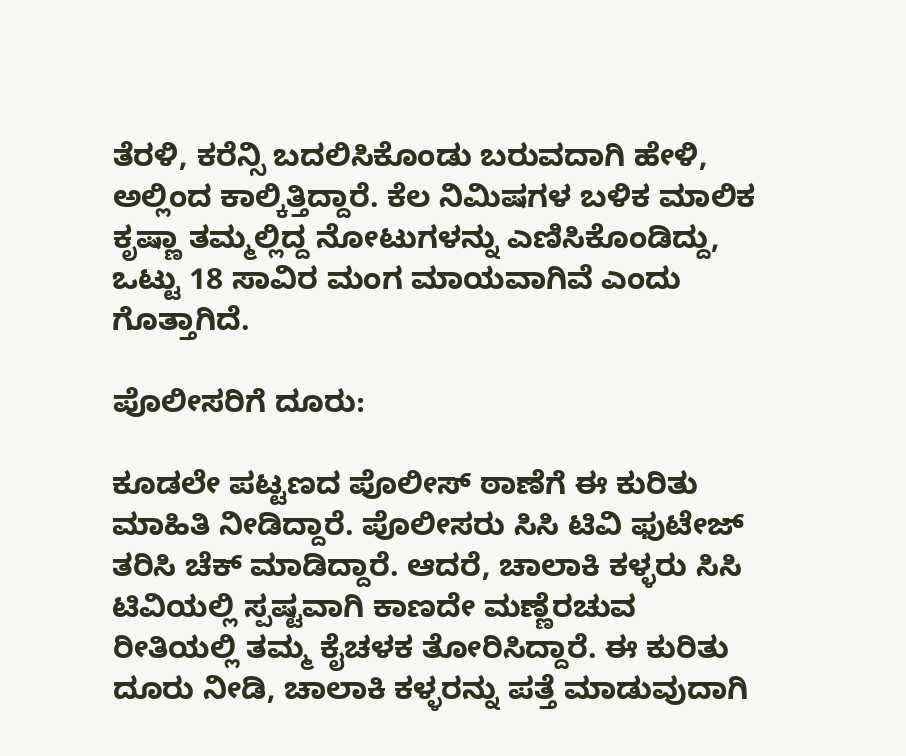ತೆರಳಿ, ಕರೆನ್ಸಿ ಬದಲಿಸಿಕೊಂಡು ಬರುವದಾಗಿ ಹೇಳಿ, ಅಲ್ಲಿಂದ ಕಾಲ್ಕಿತ್ತಿದ್ದಾರೆ. ಕೆಲ ನಿಮಿಷಗಳ ಬಳಿಕ ಮಾಲಿಕ ಕೃಷ್ಣಾ ತಮ್ಮಲ್ಲಿದ್ದ ನೋಟುಗಳನ್ನು ಎಣಿಸಿಕೊಂಡಿದ್ದು, ಒಟ್ಟು 18 ಸಾವಿರ ಮಂಗ ಮಾಯವಾಗಿವೆ ಎಂದು ಗೊತ್ತಾಗಿದೆ.

ಪೊಲೀಸರಿಗೆ ದೂರು:

ಕೂಡಲೇ ಪಟ್ಟಣದ ಪೊಲೀಸ್‌ ಠಾಣೆಗೆ ಈ ಕುರಿತು ಮಾಹಿತಿ ನೀಡಿದ್ದಾರೆ. ಪೊಲೀಸರು ಸಿಸಿ ಟಿವಿ ಫುಟೇಜ್‌ ತರಿಸಿ ಚೆಕ್‌ ಮಾಡಿದ್ದಾರೆ. ಆದರೆ, ಚಾಲಾಕಿ ಕಳ್ಳರು ಸಿಸಿ ಟಿವಿಯಲ್ಲಿ ಸ್ಪಷ್ಟವಾಗಿ ಕಾಣದೇ ಮಣ್ಣೆರಚುವ ರೀತಿಯಲ್ಲಿ ತಮ್ಮ ಕೈಚಳಕ ತೋರಿಸಿದ್ದಾರೆ. ಈ ಕುರಿತು ದೂರು ನೀಡಿ, ಚಾಲಾಕಿ ಕಳ್ಳರನ್ನು ಪತ್ತೆ ಮಾಡುವುದಾಗಿ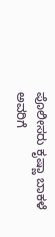ಪೊಲೀಸರು ಕೃಷ್ಣಾ ಬಾಕಳೆ ಅವರಿಗೆ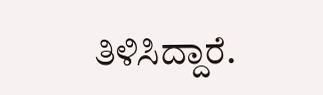ತಿಳಿಸಿದ್ದಾರೆ.